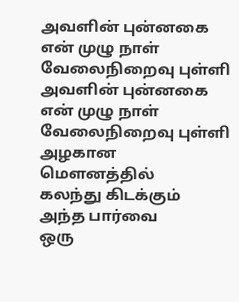அவளின் புன்னகை
என் முழு நாள்
வேலைநிறைவு புள்ளி
அவளின் புன்னகை
என் முழு நாள்
வேலைநிறைவு புள்ளி
அழகான மௌனத்தில்
கலந்து கிடக்கும்
அந்த பார்வை
ஒரு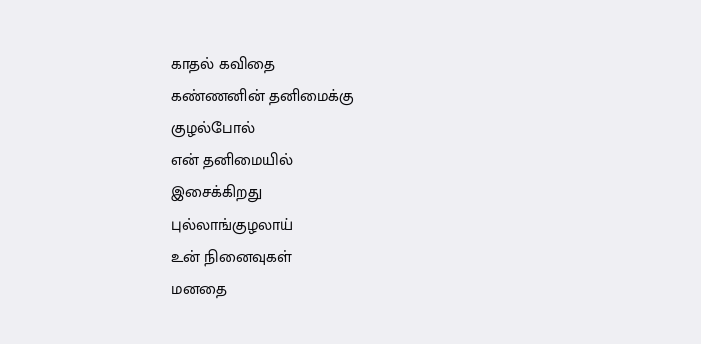காதல் கவிதை
கண்ணனின் தனிமைக்கு
குழல்போல்
என் தனிமையில்
இசைக்கிறது
புல்லாங்குழலாய்
உன் நினைவுகள்
மனதை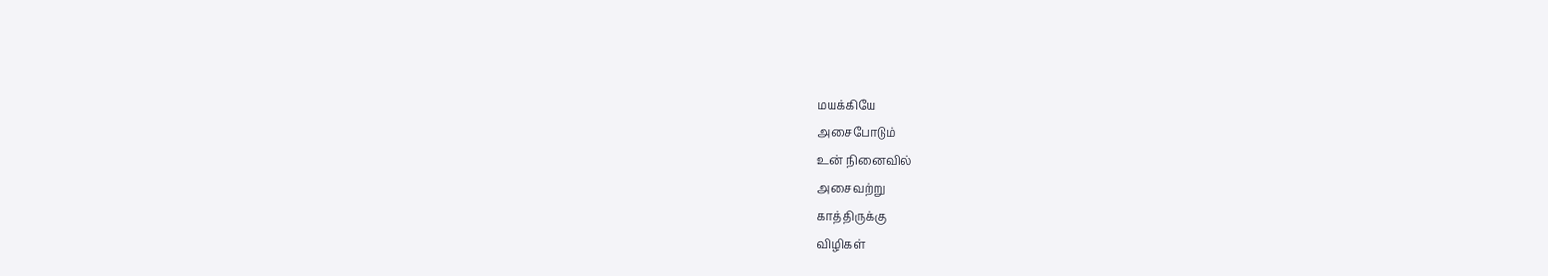மயக்கியே
அசைபோடும்
உன் நினைவில்
அசைவற்று
காத்திருக்கு
விழிகள்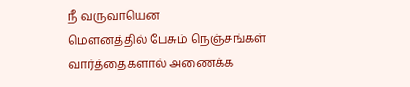நீ வருவாயென
மௌனத்தில் பேசும் நெஞ்சங்கள்
வார்த்தைகளால் அணைக்க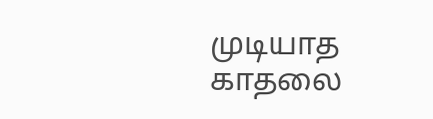முடியாத
காதலை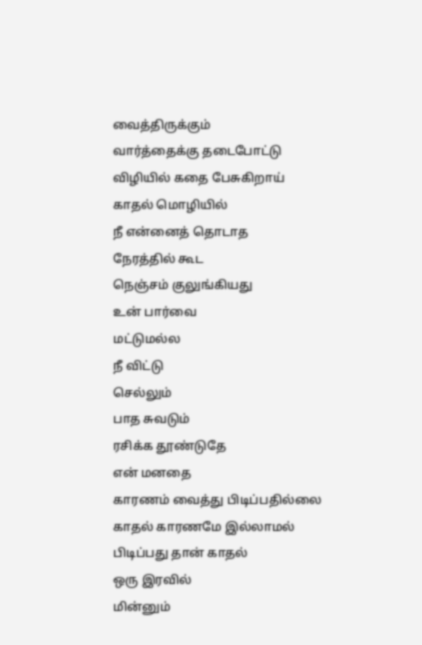வைத்திருக்கும்
வார்த்தைக்கு தடைபோட்டு
விழியில் கதை பேசுகிறாய்
காதல் மொழியில்
நீ என்னைத் தொடாத
நேரத்தில் கூட
நெஞ்சம் குலுங்கியது
உன் பார்வை
மட்டுமல்ல
நீ விட்டு
செல்லும்
பாத சுவடும்
ரசிக்க தூண்டுதே
என் மனதை
காரணம் வைத்து பிடிப்பதில்லை
காதல் காரணமே இல்லாமல்
பிடிப்பது தான் காதல்
ஒரு இரவில்
மின்னும்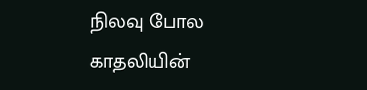நிலவு போல
காதலியின்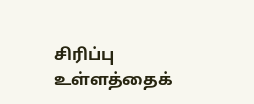சிரிப்பு
உள்ளத்தைக்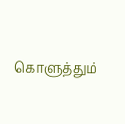கொளுத்தும்